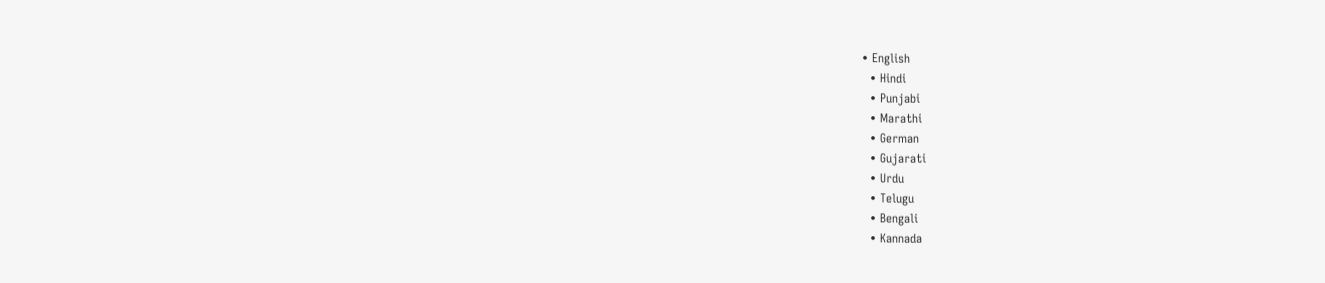• English
  • Hindi
  • Punjabi
  • Marathi
  • German
  • Gujarati
  • Urdu
  • Telugu
  • Bengali
  • Kannada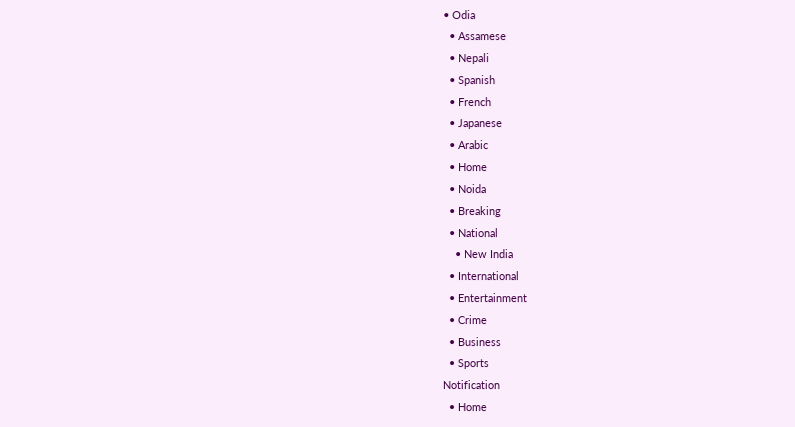• Odia
  • Assamese
  • Nepali
  • Spanish
  • French
  • Japanese
  • Arabic
  • Home
  • Noida
  • Breaking
  • National
    • New India
  • International
  • Entertainment
  • Crime
  • Business
  • Sports
Notification
  • Home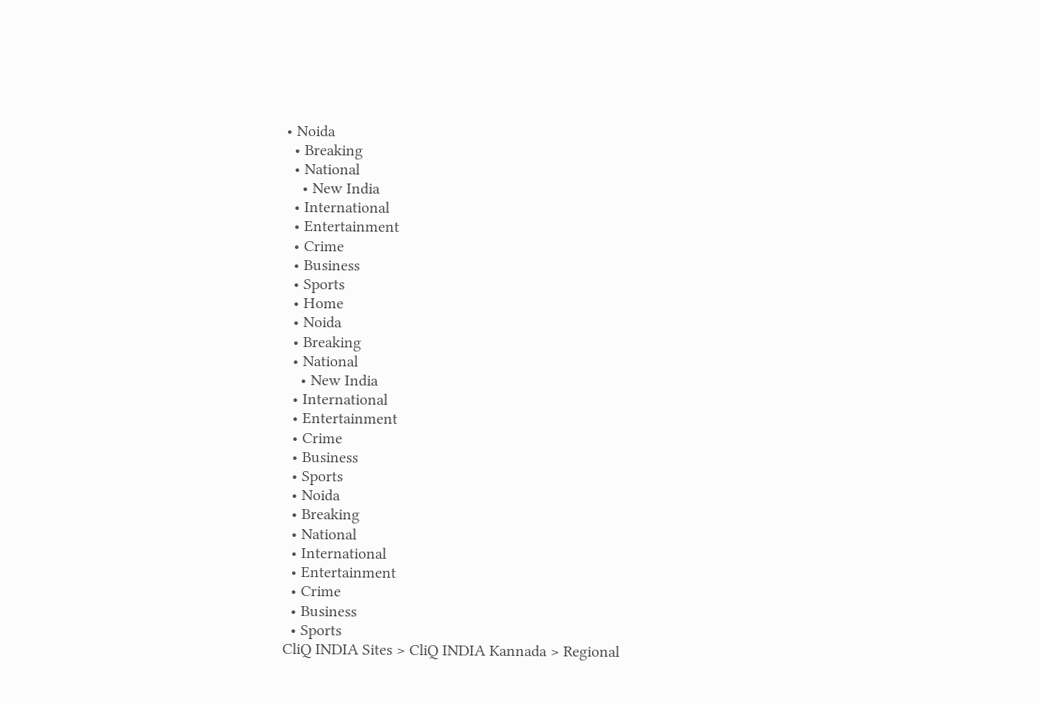• Noida
  • Breaking
  • National
    • New India
  • International
  • Entertainment
  • Crime
  • Business
  • Sports
  • Home
  • Noida
  • Breaking
  • National
    • New India
  • International
  • Entertainment
  • Crime
  • Business
  • Sports
  • Noida
  • Breaking
  • National
  • International
  • Entertainment
  • Crime
  • Business
  • Sports
CliQ INDIA Sites > CliQ INDIA Kannada > Regional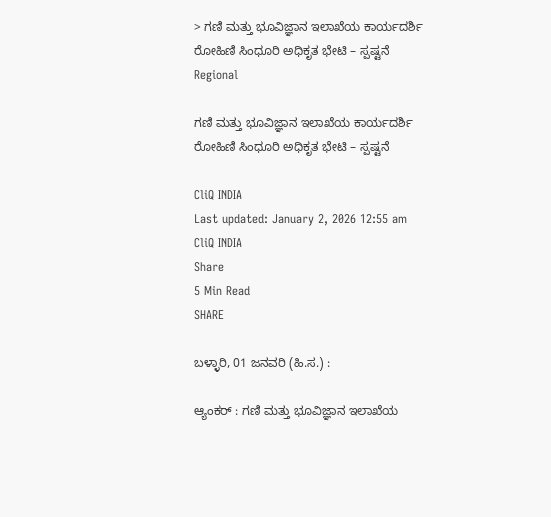> ಗಣಿ ಮತ್ತು ಭೂವಿಜ್ಞಾನ ಇಲಾಖೆಯ ಕಾರ್ಯದರ್ಶಿ ರೋಹಿಣಿ ಸಿಂಧೂರಿ ಅಧಿಕೃತ ಭೇಟಿ – ಸ್ಪಷ್ಟನೆ
Regional

ಗಣಿ ಮತ್ತು ಭೂವಿಜ್ಞಾನ ಇಲಾಖೆಯ ಕಾರ್ಯದರ್ಶಿ ರೋಹಿಣಿ ಸಿಂಧೂರಿ ಅಧಿಕೃತ ಭೇಟಿ – ಸ್ಪಷ್ಟನೆ

CliQ INDIA
Last updated: January 2, 2026 12:55 am
CliQ INDIA
Share
5 Min Read
SHARE

ಬಳ್ಳಾರಿ, 01 ಜನವರಿ (ಹಿ.ಸ.) :

ಆ್ಯಂಕರ್ : ಗಣಿ ಮತ್ತು ಭೂವಿಜ್ಞಾನ ಇಲಾಖೆಯ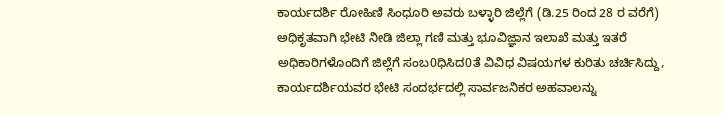ಕಾರ್ಯದರ್ಶಿ ರೋಹಿಣಿ ಸಿಂಧೂರಿ ಅವರು ಬಳ್ಳಾರಿ ಜಿಲ್ಲೆಗೆ (ಡಿ.25 ರಿಂದ 28 ರ ವರೆಗೆ) ಅಧಿಕೃತವಾಗಿ ಭೇಟಿ ನೀಡಿ ಜಿಲ್ಲಾ ಗಣಿ ಮತ್ತು ಭೂವಿಜ್ಞಾನ ಇಲಾಖೆ ಮತ್ತು ಇತರೆ ಅಧಿಕಾರಿಗಳೊಂದಿಗೆ ಜಿಲ್ಲೆಗೆ ಸಂಬ0ಧಿಸಿದ0ತೆ ವಿವಿಧ ವಿಷಯಗಳ ಕುರಿತು ಚರ್ಚಿಸಿದ್ದು, ಕಾರ್ಯದರ್ಶಿಯವರ ಭೇಟಿ ಸಂದರ್ಭದಲ್ಲಿ ಸಾರ್ವಜನಿಕರ ಅಹವಾಲನ್ನು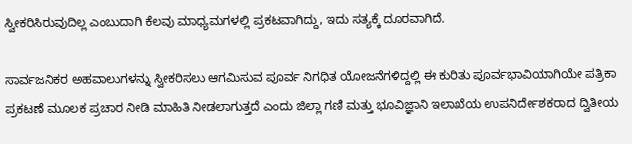ಸ್ವೀಕರಿಸಿರುವುದಿಲ್ಲ ಎಂಬುದಾಗಿ ಕೆಲವು ಮಾಧ್ಯಮಗಳಲ್ಲಿ ಪ್ರಕಟವಾಗಿದ್ದು, ಇದು ಸತ್ಯಕ್ಕೆ ದೂರವಾಗಿದೆ.

ಸಾರ್ವಜನಿಕರ ಅಹವಾಲುಗಳನ್ನು ಸ್ವೀಕರಿಸಲು ಆಗಮಿಸುವ ಪೂರ್ವ ನಿಗಧಿತ ಯೋಜನೆಗಳಿದ್ದಲ್ಲಿ ಈ ಕುರಿತು ಪೂರ್ವಭಾವಿಯಾಗಿಯೇ ಪತ್ರಿಕಾ ಪ್ರಕಟಣೆ ಮೂಲಕ ಪ್ರಚಾರ ನೀಡಿ ಮಾಹಿತಿ ನೀಡಲಾಗುತ್ತದೆ ಎಂದು ಜಿಲ್ಲಾ ಗಣಿ ಮತ್ತು ಭೂವಿಜ್ಞಾನಿ ಇಲಾಖೆಯ ಉಪನಿರ್ದೇಶಕರಾದ ದ್ವಿತೀಯ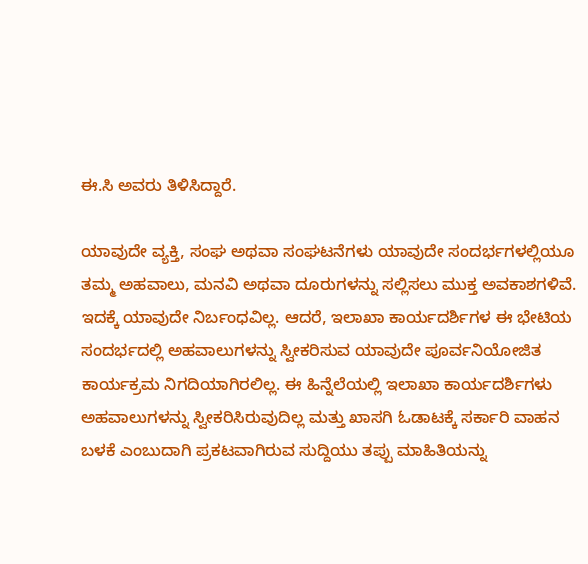ಈ.ಸಿ ಅವರು ತಿಳಿಸಿದ್ದಾರೆ.

ಯಾವುದೇ ವ್ಯಕ್ತಿ, ಸಂಘ ಅಥವಾ ಸಂಘಟನೆಗಳು ಯಾವುದೇ ಸಂದರ್ಭಗಳಲ್ಲಿಯೂ ತಮ್ಮ ಅಹವಾಲು, ಮನವಿ ಅಥವಾ ದೂರುಗಳನ್ನು ಸಲ್ಲಿಸಲು ಮುಕ್ತ ಅವಕಾಶಗಳಿವೆ. ಇದಕ್ಕೆ ಯಾವುದೇ ನಿರ್ಬಂಧವಿಲ್ಲ. ಆದರೆ, ಇಲಾಖಾ ಕಾರ್ಯದರ್ಶಿಗಳ ಈ ಭೇಟಿಯ ಸಂದರ್ಭದಲ್ಲಿ ಅಹವಾಲುಗಳನ್ನು ಸ್ವೀಕರಿಸುವ ಯಾವುದೇ ಪೂರ್ವನಿಯೋಜಿತ ಕಾರ್ಯಕ್ರಮ ನಿಗದಿಯಾಗಿರಲಿಲ್ಲ. ಈ ಹಿನ್ನೆಲೆಯಲ್ಲಿ ಇಲಾಖಾ ಕಾರ್ಯದರ್ಶಿಗಳು ಅಹವಾಲುಗಳನ್ನು ಸ್ವೀಕರಿಸಿರುವುದಿಲ್ಲ ಮತ್ತು ಖಾಸಗಿ ಓಡಾಟಕ್ಕೆ ಸರ್ಕಾರಿ ವಾಹನ ಬಳಕೆ ಎಂಬುದಾಗಿ ಪ್ರಕಟವಾಗಿರುವ ಸುದ್ದಿಯು ತಪ್ಪು ಮಾಹಿತಿಯನ್ನು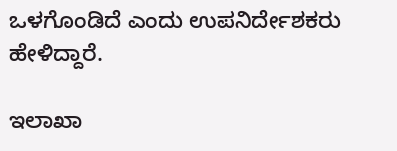ಒಳಗೊಂಡಿದೆ ಎಂದು ಉಪನಿರ್ದೇಶಕರು ಹೇಳಿದ್ದಾರೆ.

ಇಲಾಖಾ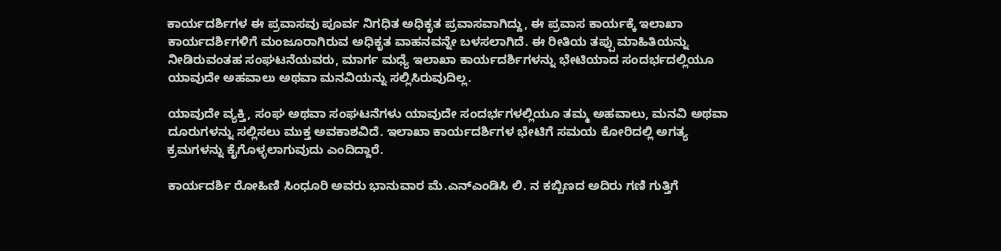ಕಾರ್ಯದರ್ಶಿಗಳ ಈ ಪ್ರವಾಸವು ಪೂರ್ವ ನಿಗಧಿತ ಅಧಿಕೃತ ಪ್ರವಾಸವಾಗಿದ್ದು, ಈ ಪ್ರವಾಸ ಕಾರ್ಯಕ್ಕೆ ಇಲಾಖಾ ಕಾರ್ಯದರ್ಶಿಗಳಿಗೆ ಮಂಜೂರಾಗಿರುವ ಅಧಿಕೃತ ವಾಹನವನ್ನೇ ಬಳಸಲಾಗಿದೆ. ಈ ರೀತಿಯ ತಪ್ಪು ಮಾಹಿತಿಯನ್ನು ನೀಡಿರುವಂತಹ ಸಂಘಟನೆಯವರು, ಮಾರ್ಗ ಮಧ್ಯೆ ಇಲಾಖಾ ಕಾರ್ಯದರ್ಶಿಗಳನ್ನು ಭೇಟಿಯಾದ ಸಂದರ್ಭದಲ್ಲಿಯೂ ಯಾವುದೇ ಅಹವಾಲು ಅಥವಾ ಮನವಿಯನ್ನು ಸಲ್ಲಿಸಿರುವುದಿಲ್ಲ.

ಯಾವುದೇ ವ್ಯಕ್ತಿ, ಸಂಘ ಅಥವಾ ಸಂಘಟನೆಗಳು ಯಾವುದೇ ಸಂದರ್ಭಗಳಲ್ಲಿಯೂ ತಮ್ಮ ಅಹವಾಲು, ಮನವಿ ಅಥವಾ ದೂರುಗಳನ್ನು ಸಲ್ಲಿಸಲು ಮುಕ್ತ ಅವಕಾಶವಿದೆ. ಇಲಾಖಾ ಕಾರ್ಯದರ್ಶಿಗಳ ಭೇಟಿಗೆ ಸಮಯ ಕೋರಿದಲ್ಲಿ ಅಗತ್ಯ ಕ್ರಮಗಳನ್ನು ಕೈಗೊಳ್ಳಲಾಗುವುದು ಎಂದಿದ್ದಾರೆ.

ಕಾರ್ಯದರ್ಶಿ ರೋಹಿಣಿ ಸಿಂಧೂರಿ ಅವರು ಭಾನುವಾರ ಮೆ.ಎನ್‌ಎಂಡಿಸಿ ಲಿ. ನ ಕಬ್ಬಿಣದ ಅದಿರು ಗಣಿ ಗುತ್ತಿಗೆ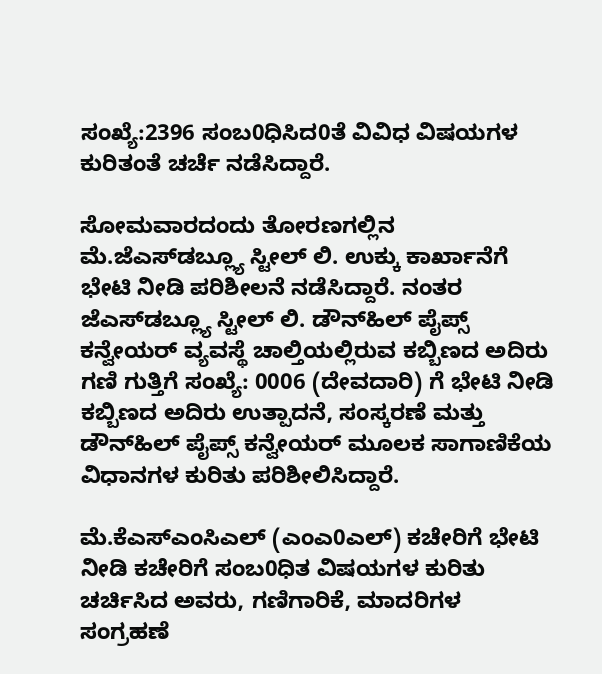ಸಂಖ್ಯೆ:2396 ಸಂಬ0ಧಿಸಿದ0ತೆ ವಿವಿಧ ವಿಷಯಗಳ ಕುರಿತಂತೆ ಚರ್ಚೆ ನಡೆಸಿದ್ದಾರೆ.

ಸೋಮವಾರದಂದು ತೋರಣಗಲ್ಲಿನ ಮೆ.ಜೆಎಸ್‌ಡಬ್ಲ್ಯೂ ಸ್ಟೀಲ್ ಲಿ. ಉಕ್ಕು ಕಾರ್ಖಾನೆಗೆ ಭೇಟಿ ನೀಡಿ ಪರಿಶೀಲನೆ ನಡೆಸಿದ್ದಾರೆ. ನಂತರ ಜೆಎಸ್‌ಡಬ್ಲ್ಯೂ ಸ್ಟೀಲ್ ಲಿ. ಡೌನ್‌ಹಿಲ್ ಪೈಪ್ಸ್ ಕನ್ವೇಯರ್ ವ್ಯವಸ್ಥೆ ಚಾಲ್ತಿಯಲ್ಲಿರುವ ಕಬ್ಬಿಣದ ಅದಿರು ಗಣಿ ಗುತ್ತಿಗೆ ಸಂಖ್ಯೆ: 0006 (ದೇವದಾರಿ) ಗೆ ಭೇಟಿ ನೀಡಿ ಕಬ್ಬಿಣದ ಅದಿರು ಉತ್ಪಾದನೆ, ಸಂಸ್ಕರಣೆ ಮತ್ತು ಡೌನ್‌ಹಿಲ್ ಪೈಪ್ಸ್ ಕನ್ವೇಯರ್ ಮೂಲಕ ಸಾಗಾಣಿಕೆಯ ವಿಧಾನಗಳ ಕುರಿತು ಪರಿಶೀಲಿಸಿದ್ದಾರೆ.

ಮೆ.ಕೆಎಸ್‌ಎಂಸಿಎಲ್ (ಎಂಎ0ಎಲ್) ಕಚೇರಿಗೆ ಭೇಟಿ ನೀಡಿ ಕಚೇರಿಗೆ ಸಂಬ0ಧಿತ ವಿಷಯಗಳ ಕುರಿತು ಚರ್ಚಿಸಿದ ಅವರು, ಗಣಿಗಾರಿಕೆ, ಮಾದರಿಗಳ ಸಂಗ್ರಹಣೆ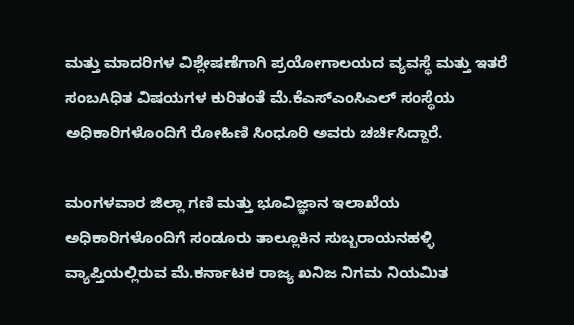ಮತ್ತು ಮಾದರಿಗಳ ವಿಶ್ಲೇಷಣೆಗಾಗಿ ಪ್ರಯೋಗಾಲಯದ ವ್ಯವಸ್ಥೆ ಮತ್ತು ಇತರೆ ಸಂಬAಧಿತ ವಿಷಯಗಳ ಕುರಿತಂತೆ ಮೆ.ಕೆಎಸ್‌ಎಂಸಿಎಲ್ ಸಂಸ್ಥೆಯ ಅಧಿಕಾರಿಗಳೊಂದಿಗೆ ರೋಹಿಣಿ ಸಿಂಧೂರಿ ಅವರು ಚರ್ಚಿಸಿದ್ದಾರೆ.

ಮಂಗಳವಾರ ಜಿಲ್ಲಾ ಗಣಿ ಮತ್ತು ಭೂವಿಜ್ಞಾನ ಇಲಾಖೆಯ ಅಧಿಕಾರಿಗಳೊಂದಿಗೆ ಸಂಡೂರು ತಾಲ್ಲೂಕಿನ ಸುಬ್ಬರಾಯನಹಳ್ಳಿ ವ್ಯಾಪ್ತಿಯಲ್ಲಿರುವ ಮೆ.ಕರ್ನಾಟಕ ರಾಜ್ಯ ಖನಿಜ ನಿಗಮ ನಿಯಮಿತ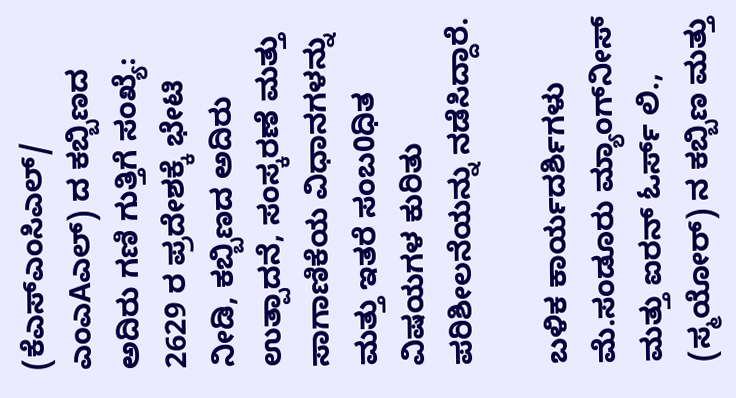(ಕೆಎಸ್‌ಎಂಸಿಎಲ್/ ಎಂಎAಎಲ್) ದ ಕಬ್ಬಿಣದ ಅದಿರು ಗಣಿ ಗುತ್ತಿಗೆ ಸಂಖ್ಯೆ: 2629 ರ ಪ್ರದೇಶಕ್ಕೆ ಭೇಟಿ ನೀಡಿ, ಕಬ್ಬಿಣದ ಅದಿರು ಉತ್ಪಾದನೆ, ಸಂಸ್ಕರಣೆ ಮತ್ತು ಸಾಗಾಣಿಕೆಯ ವಿಧಾನಗಳನ್ನು ಮತ್ತು ಇತರೆ ಸಂಬ0ಧಿತ ವಿಷಯಗಳ ಕುರಿತು ಪರಿಶೀಲನೆಯನ್ನು ನಡೆಸಿದ್ದಾರೆ.

ಬಳಿಕ ಕಾರ್ಯದರ್ಶಿಗಳು ಮೆ.ಸಂಡೂರು ಮ್ಯಾಂಗ್‌ನೀಸ್ ಮತ್ತು ಐರನ್ ಓರ್ಸ್ ಲಿ., (ಸ್ಮಯೋರ್) ನ ಕಬ್ಬಿಣ ಮತ್ತು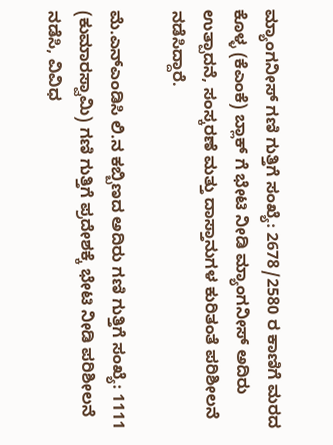ಮ್ಯಾಂಗನೀಸ್ ಗಣಿ ಗುತ್ತಿಗೆ ಸಂಖ್ಯೆ: 2678/2580 ರ ಕಾಣಿಗೆ ಮರದ ಕೊಳ್ಳ (ಕೆಎಂಕೆ) ಬ್ಲಾಕ್ ಗೆ ಭೇಟಿ ನೀಡಿ ಮ್ಯಾಂಗನೀಸ್ ಅದಿರು ಉತ್ಪಾದನೆ, ಸಂಸ್ಕರಣೆ ಮತ್ತು ದಾಸ್ತಾನುಗಳ ಕುರಿತಂತೆ ಪರಿಶೀಲನೆ ನಡೆಸಿದ್ದಾರೆ.

ಮೆ.ಎನ್‌ಎಂಡಿಸಿ ಲಿ.ನ ಕಬ್ಬಿಣದ ಅದಿರು ಗಣಿ ಗುತ್ತಿಗೆ ಸಂಖ್ಯೆ: 1111 (ಕುಮಾರಸ್ವಾಮಿ) ಗಣಿ ಗುತ್ತಿಗೆ ಪ್ರದೇಶಕ್ಕೆ ಭೇಟಿ ನೀಡಿ ಪರಿಶೀಲನೆ ನಡೆಸಿ, ವಿವಿಧ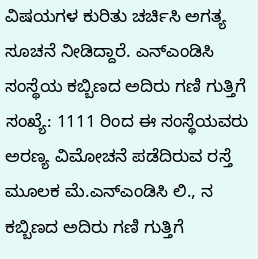ವಿಷಯಗಳ ಕುರಿತು ಚರ್ಚಿಸಿ ಅಗತ್ಯ ಸೂಚನೆ ನೀಡಿದ್ದಾರೆ. ಎನ್‌ಎಂಡಿಸಿ ಸಂಸ್ಥೆಯ ಕಬ್ಬಿಣದ ಅದಿರು ಗಣಿ ಗುತ್ತಿಗೆ ಸಂಖ್ಯೆ: 1111 ರಿಂದ ಈ ಸಂಸ್ಥೆಯವರು ಅರಣ್ಯ ವಿಮೋಚನೆ ಪಡೆದಿರುವ ರಸ್ತೆ ಮೂಲಕ ಮೆ.ಎನ್‌ಎಂಡಿಸಿ ಲಿ., ನ ಕಬ್ಬಿಣದ ಅದಿರು ಗಣಿ ಗುತ್ತಿಗೆ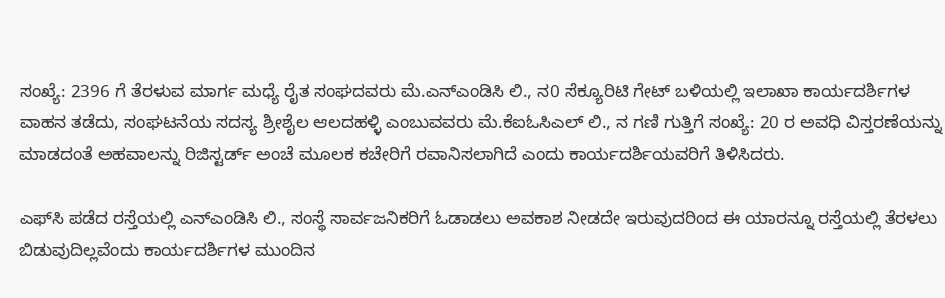ಸಂಖ್ಯೆ: 2396 ಗೆ ತೆರಳುವ ಮಾರ್ಗ ಮಧ್ಯೆ ರೈತ ಸಂಘದವರು ಮೆ.ಎನ್‌ಎಂಡಿಸಿ ಲಿ., ನ0 ಸೆಕ್ಯೂರಿಟಿ ಗೇಟ್ ಬಳಿಯಲ್ಲಿ ಇಲಾಖಾ ಕಾರ್ಯದರ್ಶಿಗಳ ವಾಹನ ತಡೆದು, ಸಂಘಟನೆಯ ಸದಸ್ಯ ಶ್ರೀಶೈಲ ಆಲದಹಳ್ಳಿ ಎಂಬುವವರು ಮೆ.ಕೆಐಓಸಿಎಲ್ ಲಿ., ನ ಗಣಿ ಗುತ್ತಿಗೆ ಸಂಖ್ಯೆ: 20 ರ ಅವಧಿ ವಿಸ್ತರಣೆಯನ್ನು ಮಾಡದಂತೆ ಅಹವಾಲನ್ನು ರಿಜಿಸ್ಟರ್ಡ್ ಅಂಚೆ ಮೂಲಕ ಕಚೇರಿಗೆ ರವಾನಿಸಲಾಗಿದೆ ಎಂದು ಕಾರ್ಯದರ್ಶಿಯವರಿಗೆ ತಿಳಿಸಿದರು.

ಎಫ್‌ಸಿ ಪಡೆದ ರಸ್ತೆಯಲ್ಲಿ ಎನ್‌ಎಂಡಿಸಿ ಲಿ., ಸಂಸ್ಥೆ ಸಾರ್ವಜನಿಕರಿಗೆ ಓಡಾಡಲು ಅವಕಾಶ ನೀಡದೇ ಇರುವುದರಿಂದ ಈ ಯಾರನ್ನೂ ರಸ್ತೆಯಲ್ಲಿ ತೆರಳಲು ಬಿಡುವುದಿಲ್ಲವೆಂದು ಕಾರ್ಯದರ್ಶಿಗಳ ಮುಂದಿನ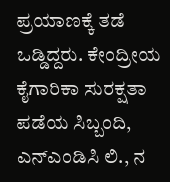ಪ್ರಯಾಣಕ್ಕೆ ತಡೆ ಒಡ್ಡಿದ್ದರು. ಕೇಂದ್ರೀಯ ಕೈಗಾರಿಕಾ ಸುರಕ್ಷತಾ ಪಡೆಯ ಸಿಬ್ಬಂದಿ, ಎನ್‌ಎಂಡಿಸಿ ಲಿ., ನ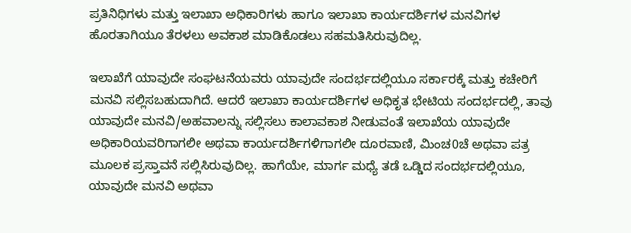ಪ್ರತಿನಿಧಿಗಳು ಮತ್ತು ಇಲಾಖಾ ಅಧಿಕಾರಿಗಳು ಹಾಗೂ ಇಲಾಖಾ ಕಾರ್ಯದರ್ಶಿಗಳ ಮನವಿಗಳ ಹೊರತಾಗಿಯೂ ತೆರಳಲು ಅವಕಾಶ ಮಾಡಿಕೊಡಲು ಸಹಮತಿಸಿರುವುದಿಲ್ಲ.

ಇಲಾಖೆಗೆ ಯಾವುದೇ ಸಂಘಟನೆಯವರು ಯಾವುದೇ ಸಂದರ್ಭದಲ್ಲಿಯೂ ಸರ್ಕಾರಕ್ಕೆ ಮತ್ತು ಕಚೇರಿಗೆ ಮನವಿ ಸಲ್ಲಿಸಬಹುದಾಗಿದೆ. ಆದರೆ ಇಲಾಖಾ ಕಾರ್ಯದರ್ಶಿಗಳ ಅಧಿಕೃತ ಭೇಟಿಯ ಸಂದರ್ಭದಲ್ಲಿ, ತಾವು ಯಾವುದೇ ಮನವಿ/ಅಹವಾಲನ್ನು ಸಲ್ಲಿಸಲು ಕಾಲಾವಕಾಶ ನೀಡುವಂತೆ ಇಲಾಖೆಯ ಯಾವುದೇ ಅಧಿಕಾರಿಯವರಿಗಾಗಲೀ ಅಥವಾ ಕಾರ್ಯದರ್ಶಿಗಳಿಗಾಗಲೀ ದೂರವಾಣಿ, ಮಿಂಚ0ಚೆ ಅಥವಾ ಪತ್ರ ಮೂಲಕ ಪ್ರಸ್ತಾವನೆ ಸಲ್ಲಿಸಿರುವುದಿಲ್ಲ. ಹಾಗೆಯೇ, ಮಾರ್ಗ ಮಧ್ಯೆ ತಡೆ ಒಡ್ಡಿದ ಸಂದರ್ಭದಲ್ಲಿಯೂ, ಯಾವುದೇ ಮನವಿ ಅಥವಾ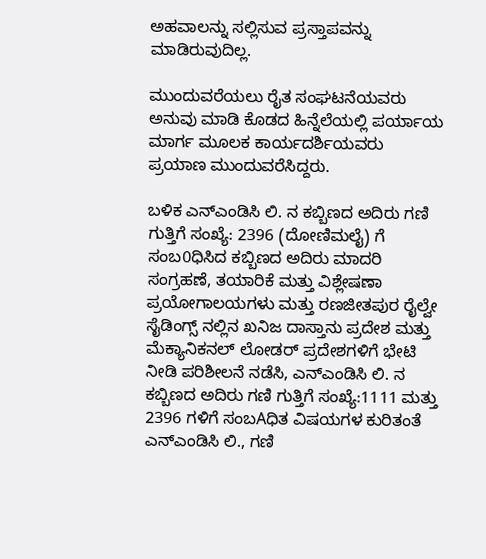ಅಹವಾಲನ್ನು ಸಲ್ಲಿಸುವ ಪ್ರಸ್ತಾಪವನ್ನು ಮಾಡಿರುವುದಿಲ್ಲ.

ಮುಂದುವರೆಯಲು ರೈತ ಸಂಘಟನೆಯವರು ಅನುವು ಮಾಡಿ ಕೊಡದ ಹಿನ್ನೆಲೆಯಲ್ಲಿ ಪರ್ಯಾಯ ಮಾರ್ಗ ಮೂಲಕ ಕಾರ್ಯದರ್ಶಿಯವರು ಪ್ರಯಾಣ ಮುಂದುವರೆಸಿದ್ದರು.

ಬಳಿಕ ಎನ್‌ಎಂಡಿಸಿ ಲಿ. ನ ಕಬ್ಬಿಣದ ಅದಿರು ಗಣಿ ಗುತ್ತಿಗೆ ಸಂಖ್ಯೆ: 2396 (ದೋಣಿಮಲೈ) ಗೆ ಸಂಬ0ಧಿಸಿದ ಕಬ್ಬಿಣದ ಅದಿರು ಮಾದರಿ ಸಂಗ್ರಹಣೆ, ತಯಾರಿಕೆ ಮತ್ತು ವಿಶ್ಲೇಷಣಾ ಪ್ರಯೋಗಾಲಯಗಳು ಮತ್ತು ರಣಜೀತಪುರ ರೈಲ್ವೇ ಸೈಡಿಂಗ್ಸ್ ನಲ್ಲಿನ ಖನಿಜ ದಾಸ್ತಾನು ಪ್ರದೇಶ ಮತ್ತು ಮೆಕ್ಯಾನಿಕನಲ್ ಲೋಡರ್ ಪ್ರದೇಶಗಳಿಗೆ ಭೇಟಿ ನೀಡಿ ಪರಿಶೀಲನೆ ನಡೆಸಿ, ಎನ್‌ಎಂಡಿಸಿ ಲಿ. ನ ಕಬ್ಬಿಣದ ಅದಿರು ಗಣಿ ಗುತ್ತಿಗೆ ಸಂಖ್ಯೆ:1111 ಮತ್ತು 2396 ಗಳಿಗೆ ಸಂಬAಧಿತ ವಿಷಯಗಳ ಕುರಿತಂತೆ ಎನ್‌ಎಂಡಿಸಿ ಲಿ., ಗಣಿ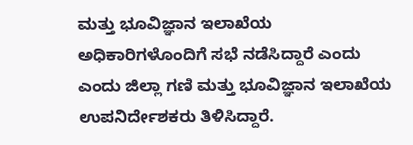ಮತ್ತು ಭೂವಿಜ್ಞಾನ ಇಲಾಖೆಯ ಅಧಿಕಾರಿಗಳೊಂದಿಗೆ ಸಭೆ ನಡೆಸಿದ್ದಾರೆ ಎಂದು ಎಂದು ಜಿಲ್ಲಾ ಗಣಿ ಮತ್ತು ಭೂವಿಜ್ಞಾನ ಇಲಾಖೆಯ ಉಪನಿರ್ದೇಶಕರು ತಿಳಿಸಿದ್ದಾರೆ.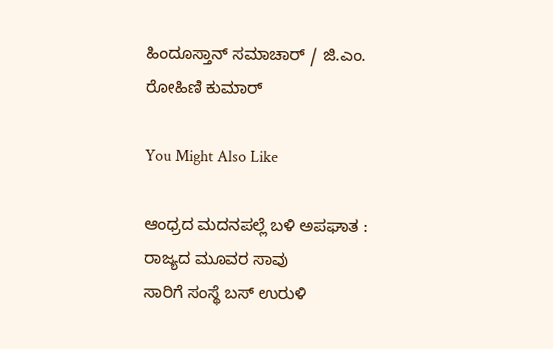ಹಿಂದೂಸ್ತಾನ್ ಸಮಾಚಾರ್ / ಜಿ.ಎಂ. ರೋಹಿಣಿ ಕುಮಾರ್

You Might Also Like

ಆಂಧ್ರದ ಮದನಪಲ್ಲೆ ಬಳಿ ಅಪಘಾತ : ರಾಜ್ಯದ ಮೂವರ ಸಾವು
ಸಾರಿಗೆ ಸಂಸ್ಥೆ ಬಸ್ ಉರುಳಿ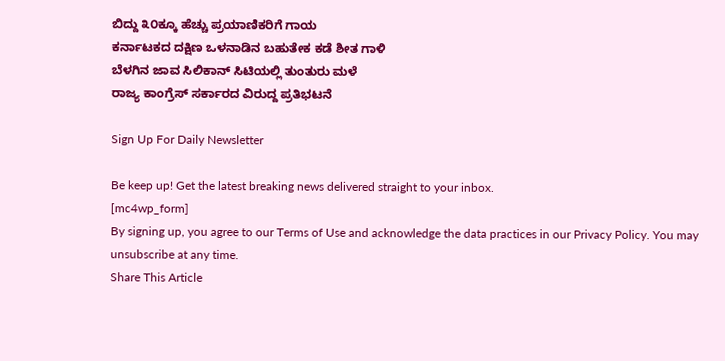ಬಿದ್ದು ೩೦ಕ್ಕೂ ಹೆಚ್ಚು ಪ್ರಯಾಣಿಕರಿಗೆ ಗಾಯ
ಕರ್ನಾಟಕದ ದಕ್ಷಿಣ ಒಳನಾಡಿನ ಬಹುತೇಕ ಕಡೆ ಶೀತ ಗಾಳಿ
ಬೆಳಗಿನ ಜಾವ ಸಿಲಿಕಾನ್ ಸಿಟಿಯಲ್ಲಿ ತುಂತುರು ಮಳೆ
ರಾಜ್ಯ ಕಾಂಗ್ರೆಸ್ ಸರ್ಕಾರದ ವಿರುದ್ದ ಪ್ರತಿಭಟನೆ

Sign Up For Daily Newsletter

Be keep up! Get the latest breaking news delivered straight to your inbox.
[mc4wp_form]
By signing up, you agree to our Terms of Use and acknowledge the data practices in our Privacy Policy. You may unsubscribe at any time.
Share This Article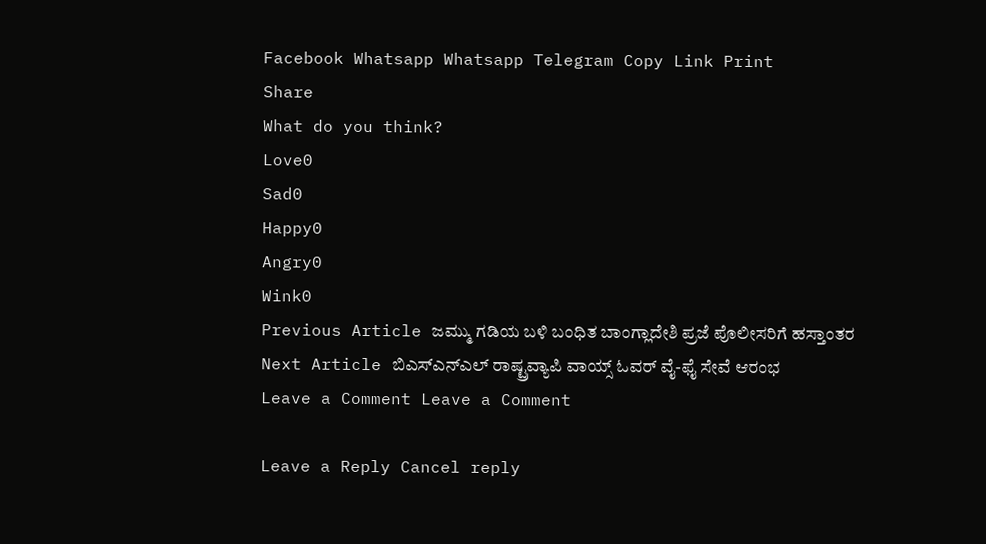Facebook Whatsapp Whatsapp Telegram Copy Link Print
Share
What do you think?
Love0
Sad0
Happy0
Angry0
Wink0
Previous Article ಜಮ್ಮು ಗಡಿಯ ಬಳಿ ಬಂಧಿತ ಬಾಂಗ್ಲಾದೇಶಿ ಪ್ರಜೆ ಪೊಲೀಸರಿಗೆ ಹಸ್ತಾಂತರ
Next Article ಬಿಎಸ್ಎನ್ಎಲ್ ರಾಷ್ಟ್ರವ್ಯಾಪಿ ವಾಯ್ಸ್ ಓವರ್ ವೈ-ಫೈ ಸೇವೆ ಆರಂಭ
Leave a Comment Leave a Comment

Leave a Reply Cancel reply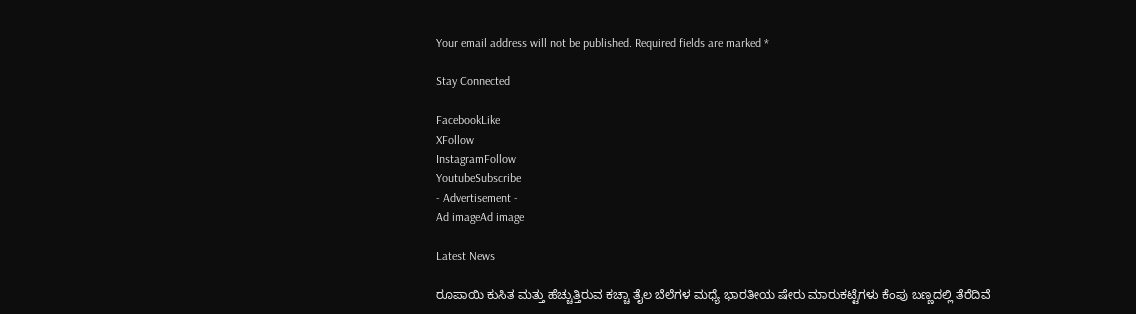Your email address will not be published. Required fields are marked *

Stay Connected

FacebookLike
XFollow
InstagramFollow
YoutubeSubscribe
- Advertisement -
Ad imageAd image

Latest News

ರೂಪಾಯಿ ಕುಸಿತ ಮತ್ತು ಹೆಚ್ಚುತ್ತಿರುವ ಕಚ್ಚಾ ತೈಲ ಬೆಲೆಗಳ ಮಧ್ಯೆ ಭಾರತೀಯ ಷೇರು ಮಾರುಕಟ್ಟೆಗಳು ಕೆಂಪು ಬಣ್ಣದಲ್ಲಿ ತೆರೆದಿವೆ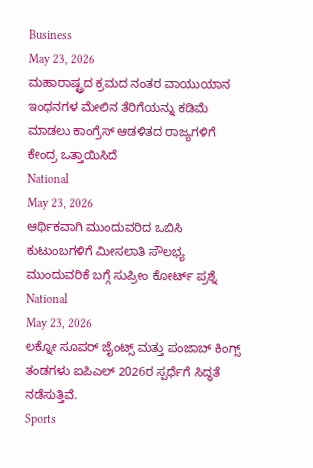Business
May 23, 2026
ಮಹಾರಾಷ್ಟ್ರದ ಕ್ರಮದ ನಂತರ ವಾಯುಯಾನ ಇಂಧನಗಳ ಮೇಲಿನ ತೆರಿಗೆಯನ್ನು ಕಡಿಮೆ ಮಾಡಲು ಕಾಂಗ್ರೆಸ್ ಆಡಳಿತದ ರಾಜ್ಯಗಳಿಗೆ ಕೇಂದ್ರ ಒತ್ತಾಯಿಸಿದೆ
National
May 23, 2026
ಆರ್ಥಿಕವಾಗಿ ಮುಂದುವರಿದ ಒಬಿಸಿ ಕುಟುಂಬಗಳಿಗೆ ಮೀಸಲಾತಿ ಸೌಲಭ್ಯ ಮುಂದುವರಿಕೆ ಬಗ್ಗೆ ಸುಪ್ರೀಂ ಕೋರ್ಟ್ ಪ್ರಶ್ನೆ
National
May 23, 2026
ಲಕ್ನೋ ಸೂಪರ್ ಜೈಂಟ್ಸ್ ಮತ್ತು ಪಂಜಾಬ್ ಕಿಂಗ್ಸ್ ತಂಡಗಳು ಐಪಿಎಲ್ 2026ರ ಸ್ಪರ್ಧೆಗೆ ಸಿದ್ಧತೆ ನಡೆಸುತ್ತಿವೆ.
Sports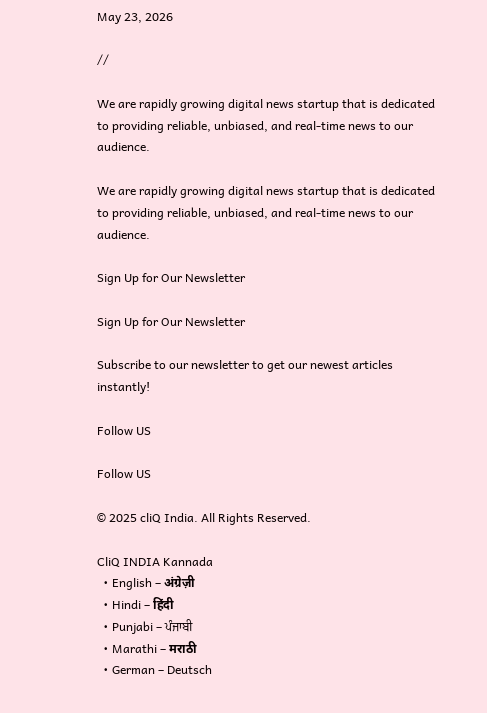May 23, 2026

//

We are rapidly growing digital news startup that is dedicated to providing reliable, unbiased, and real-time news to our audience.

We are rapidly growing digital news startup that is dedicated to providing reliable, unbiased, and real-time news to our audience.

Sign Up for Our Newsletter

Sign Up for Our Newsletter

Subscribe to our newsletter to get our newest articles instantly!

Follow US

Follow US

© 2025 cliQ India. All Rights Reserved.

CliQ INDIA Kannada
  • English – अंग्रेज़ी
  • Hindi – हिंदी
  • Punjabi – ਪੰਜਾਬੀ
  • Marathi – मराठी
  • German – Deutsch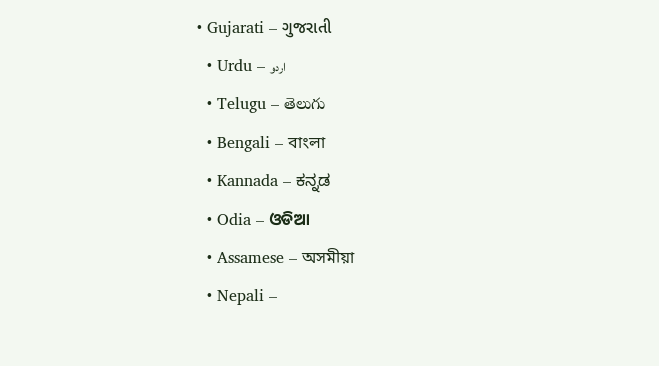• Gujarati – ગુજરાતી
  • Urdu – اردو
  • Telugu – తెలుగు
  • Bengali – বাংলা
  • Kannada – ಕನ್ನಡ
  • Odia – ଓଡିଆ
  • Assamese – অসমীয়া
  • Nepali –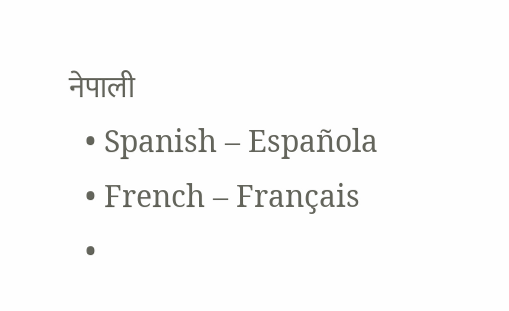नेपाली
  • Spanish – Española
  • French – Français
  •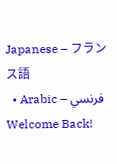Japanese – フランス語
  • Arabic – فرنسي
Welcome Back!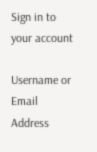Sign in to your account

Username or Email Address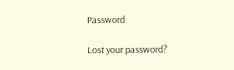Password

Lost your password?